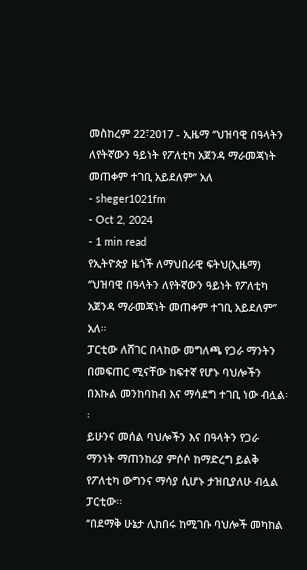መስከረም 22፣2017 - ኢዜማ ‘’ህዝባዊ በዓላትን ለየትኛውን ዓይነት የፖለቲካ አጀንዳ ማራመጃነት መጠቀም ተገቢ አይደለም’’ አለ
- sheger1021fm
- Oct 2, 2024
- 1 min read
የኢትዮጵያ ዜጎች ለማህበራዊ ፍትህ(ኢዜማ) ‘’ህዝባዊ በዓላትን ለየትኛውን ዓይነት የፖለቲካ አጀንዳ ማራመጃነት መጠቀም ተገቢ አይደለም’’ አለ፡፡
ፓርቲው ለሸገር በላከው መግለጫ የጋራ ማንትን በመፍጠር ሚናቸው ከፍተኛ የሆኑ ባህሎችን በእኩል መንከባከብ እና ማሳደግ ተገቢ ነው ብሏል፡፡
ይሁንና መሰል ባህሎችን እና በዓላትን የጋራ ማንነት ማጠንከሪያ ምሶሶ ከማድረግ ይልቅ የፖለቲካ ውግንና ማሳያ ሲሆኑ ታዝቢያለሁ ብሏል ፓርቲው፡፡
‘’በደማቅ ሁኔታ ሊከበሩ ከሚገቡ ባህሎች መካከል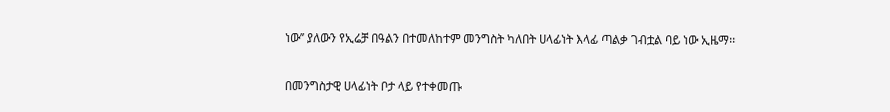ነው’’ ያለውን የኢሬቻ በዓልን በተመለከተም መንግስት ካለበት ሀላፊነት እላፊ ጣልቃ ገብቷል ባይ ነው ኢዜማ፡፡

በመንግስታዊ ሀላፊነት ቦታ ላይ የተቀመጡ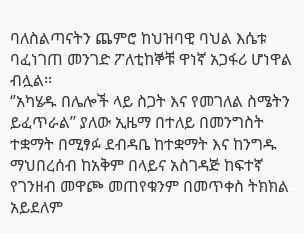ባለስልጣናትን ጨምሮ ከህዝባዊ ባህል እሴቱ ባፈነገጠ መንገድ ፖለቲከኞቹ ዋነኛ አጋፋሪ ሆነዋል ብሏል፡፡
‘’አካሄዱ በሌሎች ላይ ስጋት እና የመገለል ስሜትን ይፈጥራል’’ ያለው ኢዜማ በተለይ በመንግስት ተቋማት በሚፃፉ ደብዳቤ ከተቋማት እና ከንግዱ ማህበረሰብ ከአቅም በላይና አስገዳጅ ከፍተኛ የገንዘብ መዋጮ መጠየቁንም በመጥቀስ ትክክል አይደለም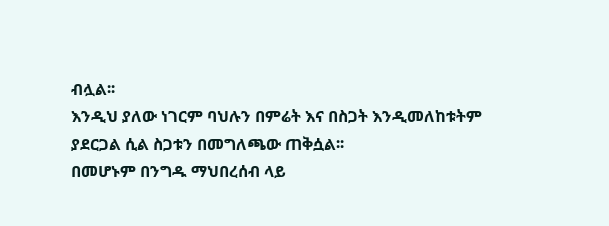ብሏል፡፡
እንዲህ ያለው ነገርም ባህሉን በምሬት እና በስጋት እንዲመለከቱትም ያደርጋል ሲል ስጋቱን በመግለጫው ጠቅሷል፡፡
በመሆኑም በንግዱ ማህበረሰብ ላይ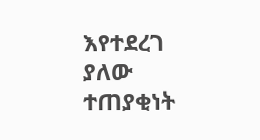እየተደረገ ያለው ተጠያቂነት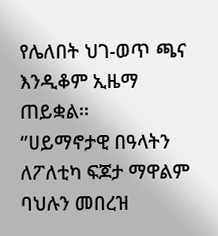የሌለበት ህገ-ወጥ ጫና እንዲቆም ኢዜማ ጠይቋል፡፡
‘’ሀይማኖታዊ በዓላትን ለፖለቲካ ፍጆታ ማዋልም ባህሉን መበረዝ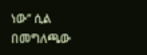ነው’’ ሲል በመግለጫው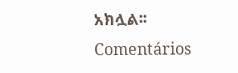አክሏል፡፡
Comentários